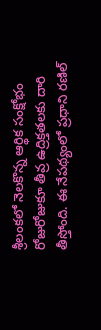శ్రీలంకలో నెలకొన్న ఆర్థిక సంక్షోభం రోజురోజుకూ తీవ్ర ఉద్రిక్తతలకు దారి తీస్తోంది. ఈ నేపథ్యంలో ప్రధాని రణిల్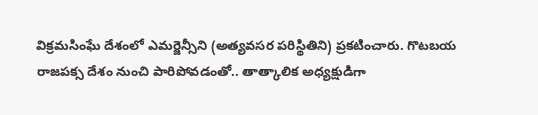విక్రమసింఘే దేశంలో ఎమర్జెన్సీని (అత్యవసర పరిస్థితిని) ప్రకటించారు. గొటబయ రాజపక్స దేశం నుంచి పారిపోవడంతో.. తాత్కాలిక అధ్యక్షుడిగా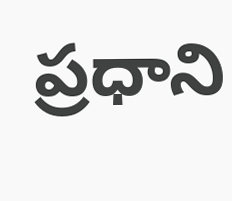ప్రధాని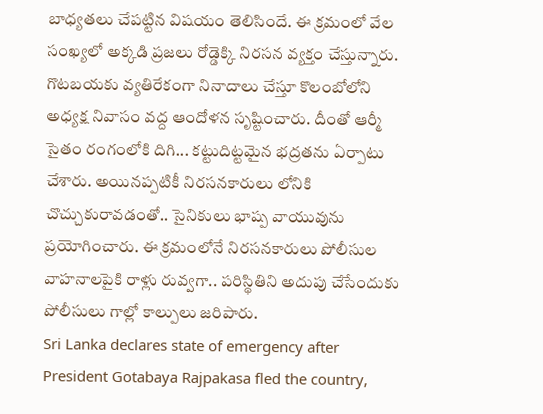బాధ్యతలు చేపట్టిన విషయం తెలిసిందే. ఈ క్రమంలో వేల సంఖ్యలో అక్కడి ప్రజలు రోడ్డెక్కి నిరసన వ్యక్తం చేస్తున్నారు. గొటబయకు వ్యతిరేకంగా నినాదాలు చేస్తూ కొలంబోలోని అధ్యక్ష నివాసం వద్ద ఆందోళన సృష్టించారు. దీంతో ఆర్మీ సైతం రంగంలోకి దిగి... కట్టుదిట్టమైన భద్రతను ఏర్పాటు చేశారు. అయినప్పటికీ నిరసనకారులు లోనికి చొచ్చుకురావడంతో.. సైనికులు భాష్ప వాయువును ప్రయోగించారు. ఈ క్రమంలోనే నిరసనకారులు పోలీసుల వాహనాలపైకి రాళ్లు రువ్వగా.. పరిస్థితిని అదుపు చేసేందుకు పోలీసులు గాల్లో కాల్పులు జరిపారు.
Sri Lanka declares state of emergency after President Gotabaya Rajpakasa fled the country,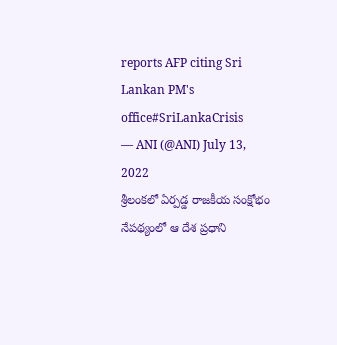reports AFP citing Sri Lankan PM's office#SriLankaCrisis
— ANI (@ANI) July 13, 2022
శ్రీలంకలో ఏర్పడ్డ రాజకీయ సంక్షోభం నేపథ్యంలో ఆ దేశ ప్రధాని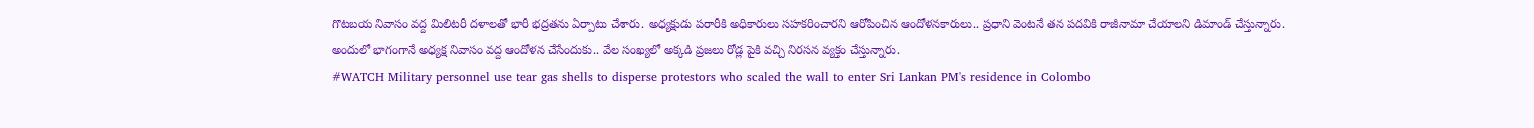గొటబయ నివాసం వద్ద మిలిటరీ దళాలతో భారీ భద్రతను ఏర్పాటు చేశారు. అధ్యక్షుడు పరారీకి అధికారులు సహకరించారని ఆరోపించిన ఆందోళనకారులు.. ప్రధాని వెంటనే తన పదవికి రాజీనామా చేయాలని డిమాండ్ చేస్తున్నారు. అందులో భాగంగానే అధ్యక్ష నివాసం వద్ద ఆందోళన చేసేందుకు.. వేల సంఖ్యలో అక్కడి ప్రజలు రోడ్ల పైకి వచ్చి నిరసన వ్యక్తం చేస్తున్నారు.
#WATCH Military personnel use tear gas shells to disperse protestors who scaled the wall to enter Sri Lankan PM's residence in Colombo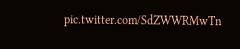pic.twitter.com/SdZWWRMwTn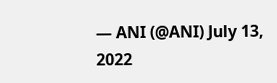— ANI (@ANI) July 13, 2022